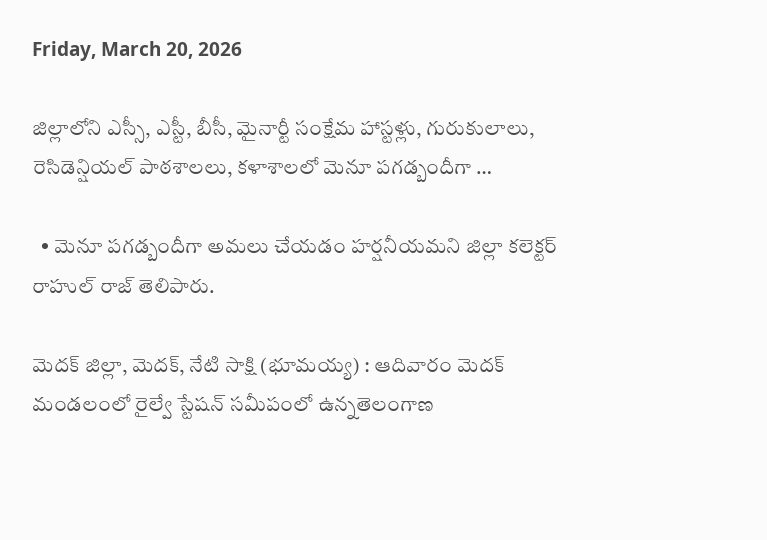Friday, March 20, 2026

జిల్లాలోని ఎస్సీ, ఎస్టీ, బీసీ, మైనార్టీ సంక్షేమ హాస్టళ్లు, గురుకులాలు, రెసిడెన్షియల్ పాఠశాలలు, కళాశాలలో మెనూ పగడ్బందీగా …

  • మెనూ పగడ్బందీగా అమలు చేయడం హర్షనీయమని జిల్లా కలెక్టర్ రాహుల్ రాజ్ తెలిపారు.

మెదక్ జిల్లా, మెదక్, నేటి సాక్షి (భూమయ్య) : ఆదివారం మెదక్ మండలంలో రైల్వే స్టేషన్ సమీపంలో ఉన్నతెలంగాణ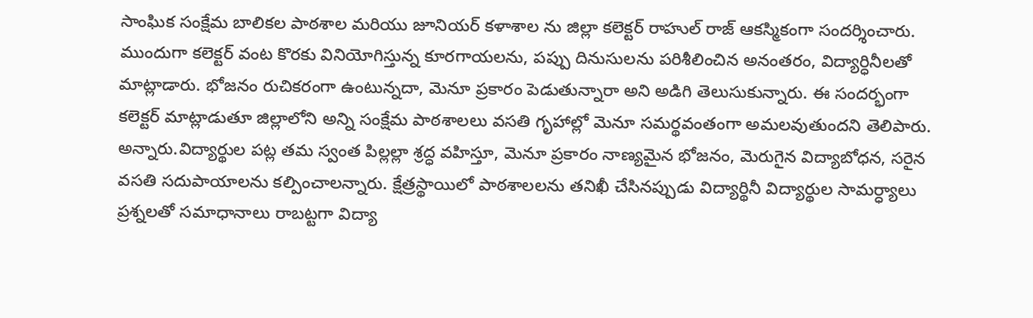సాంఘిక సంక్షేమ బాలికల పాఠశాల మరియు జూనియర్ కళాశాల ను జిల్లా కలెక్టర్ రాహుల్ రాజ్ ఆకస్మికంగా సందర్శించారు. ముందుగా కలెక్టర్ వంట కొరకు వినియోగిస్తున్న కూరగాయలను, పప్పు దినుసులను పరిశీలించిన అనంతరం, విద్యార్ధినీలతో మాట్లాడారు. భోజనం రుచికరంగా ఉంటున్నదా, మెనూ ప్రకారం పెడుతున్నారా అని అడిగి తెలుసుకున్నారు. ఈ సందర్భంగా కలెక్టర్ మాట్లాడుతూ జిల్లాలోని అన్ని సంక్షేమ పాఠశాలలు వసతి గృహాల్లో మెనూ సమర్థవంతంగా అమలవుతుందని తెలిపారు. అన్నారు.విద్యార్థుల పట్ల తమ స్వంత పిల్లల్లా శ్రద్ధ వహిస్తూ, మెనూ ప్రకారం నాణ్యమైన భోజనం, మెరుగైన విద్యాబోధన, సరైన వసతి సదుపాయాలను కల్పించాలన్నారు. క్షేత్రస్థాయిలో పాఠశాలలను తనిఖీ చేసినప్పుడు విద్యార్థినీ విద్యార్థుల సామర్ధ్యాలు ప్రశ్నలతో సమాధానాలు రాబట్టగా విద్యా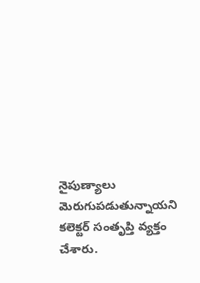నైపుణ్యాలు మెరుగుపడుతున్నాయని కలెక్టర్ సంతృప్తి వ్యక్తం చేశారు.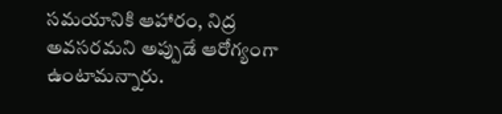సమయానికి ఆహారం, నిద్ర అవసరమని అప్పుడే ఆరోగ్యంగా ఉంటామన్నారు.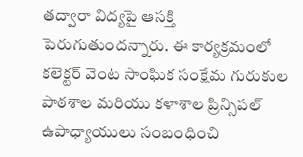తద్వారా విద్యపై ఆసక్తి పెరుగుతుందన్నారు. ఈ కార్యక్రమంలో కలెక్టర్ వెంట సాంఘిక సంక్షేమ గురుకుల పాఠశాల మరియు కళాశాల ప్రిన్సిపల్ ఉపాధ్యాయులు సంబంధించి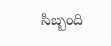సిబ్బంది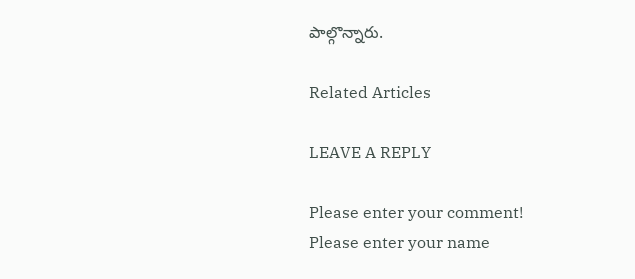పాల్గొన్నారు.

Related Articles

LEAVE A REPLY

Please enter your comment!
Please enter your name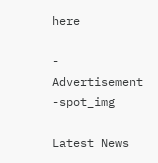here

- Advertisement -spot_img

Latest News